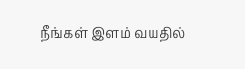நீங்கள் இளம் வயதில்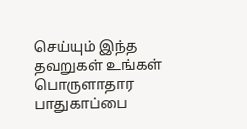செய்யும் இந்த தவறுகள் உங்கள் பொருளாதார பாதுகாப்பை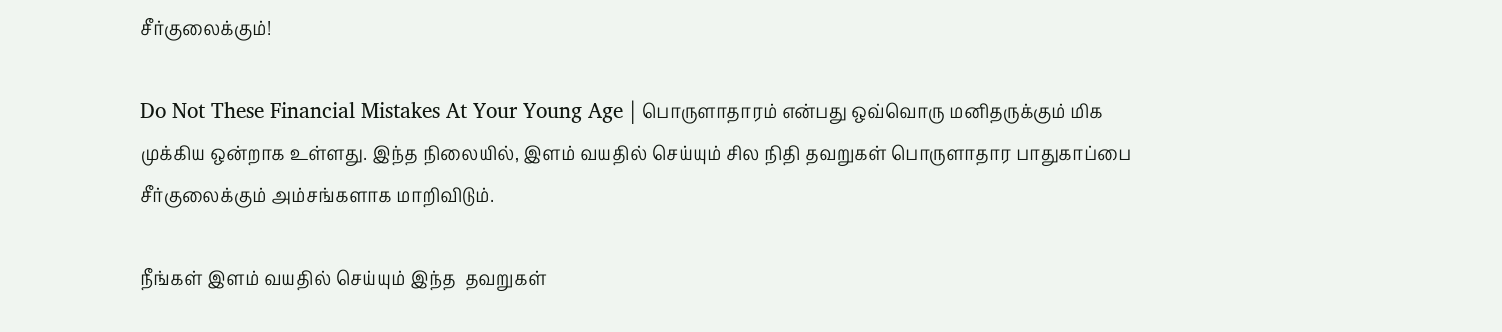சீர்குலைக்கும்!

Do Not These Financial Mistakes At Your Young Age | பொருளாதாரம் என்பது ஒவ்வொரு மனிதருக்கும் மிக முக்கிய ஒன்றாக உள்ளது. இந்த நிலையில், இளம் வயதில் செய்யும் சில நிதி தவறுகள் பொருளாதார பாதுகாப்பை சீர்குலைக்கும் அம்சங்களாக மாறிவிடும்.

நீங்கள் இளம் வயதில் செய்யும் இந்த  தவறுகள்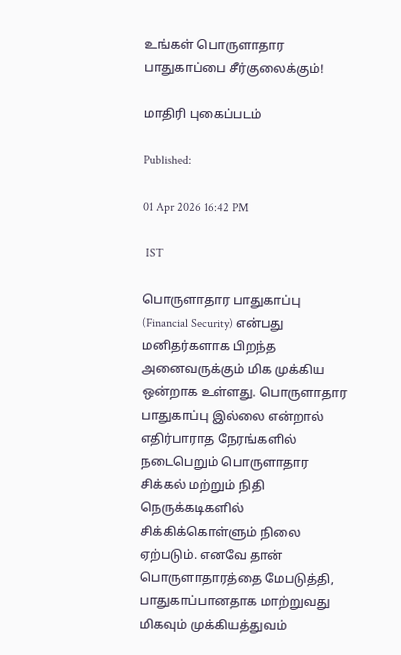உங்கள் பொருளாதார பாதுகாப்பை சீர்குலைக்கும்!

மாதிரி புகைப்படம்

Published:

01 Apr 2026 16:42 PM

 IST

பொருளாதார பாதுகாப்பு (Financial Security) என்பது மனிதர்களாக பிறந்த அனைவருக்கும் மிக முக்கிய ஒன்றாக உள்ளது. பொருளாதார பாதுகாப்பு இல்லை என்றால் எதிர்பாராத நேரங்களில் நடைபெறும் பொருளாதார சிக்கல் மற்றும் நிதி நெருக்கடிகளில் சிக்கிக்கொள்ளும் நிலை ஏற்படும். எனவே தான் பொருளாதாரத்தை மேபடுத்தி, பாதுகாப்பானதாக மாற்றுவது மிகவும் முக்கியத்துவம்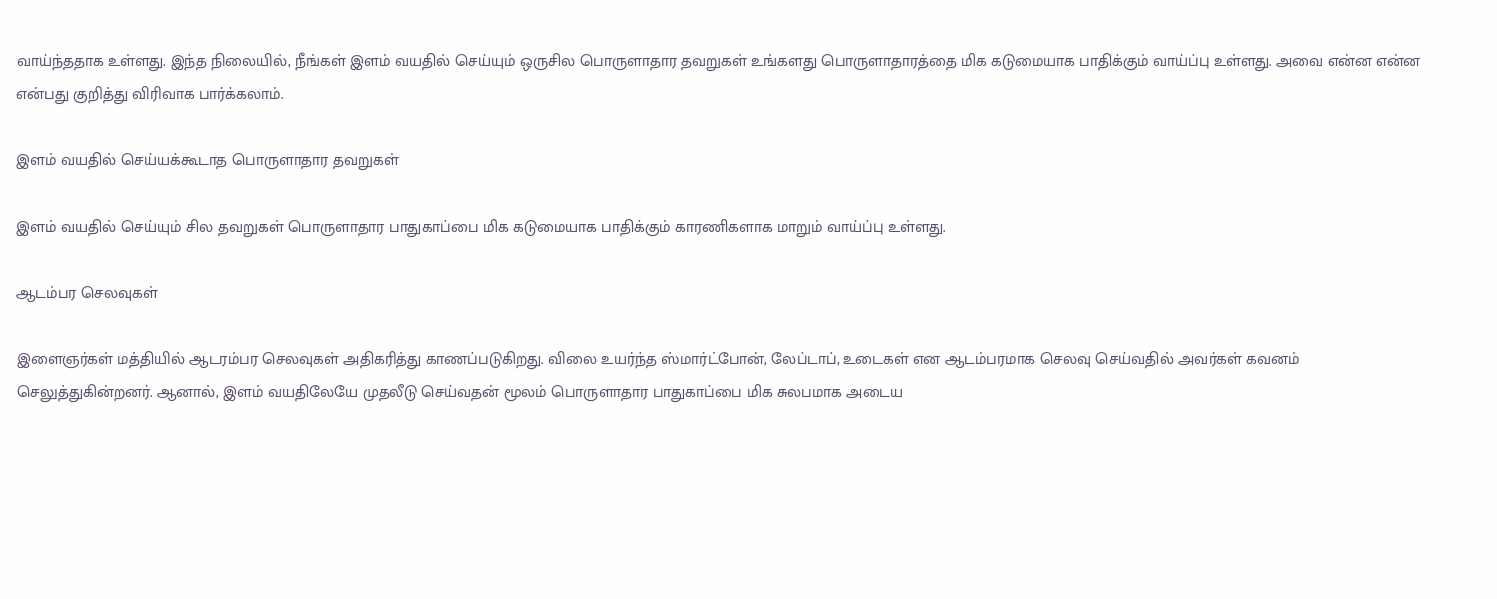வாய்ந்ததாக உள்ளது. இந்த நிலையில், நீங்கள் இளம் வயதில் செய்யும் ஒருசில பொருளாதார தவறுகள் உங்களது பொருளாதாரத்தை மிக கடுமையாக பாதிக்கும் வாய்ப்பு உள்ளது. அவை என்ன என்ன என்பது குறித்து விரிவாக பார்க்கலாம்.

இளம் வயதில் செய்யக்கூடாத பொருளாதார தவறுகள்

இளம் வயதில் செய்யும் சில தவறுகள் பொருளாதார பாதுகாப்பை மிக கடுமையாக பாதிக்கும் காரணிகளாக மாறும் வாய்ப்பு உள்ளது.

ஆடம்பர செலவுகள்

இளைஞர்கள் மத்தியில் ஆடரம்பர செலவுகள் அதிகரித்து காணப்படுகிறது. விலை உயர்ந்த ஸ்மார்ட்போன், லேப்டாப், உடைகள் என ஆடம்பரமாக செலவு செய்வதில் அவர்கள் கவனம் செலுத்துகின்றனர். ஆனால், இளம் வயதிலேயே முதலீடு செய்வதன் மூலம் பொருளாதார பாதுகாப்பை மிக சுலபமாக அடைய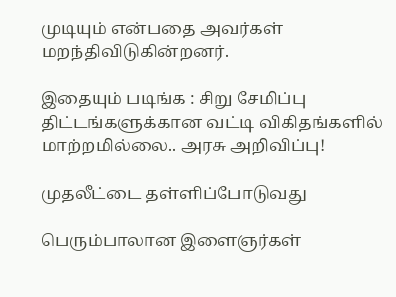முடியும் என்பதை அவர்கள் மறந்திவிடுகின்றனர்.

இதையும் படிங்க : சிறு சேமிப்பு திட்டங்களுக்கான வட்டி விகிதங்களில் மாற்றமில்லை.. அரசு அறிவிப்பு!

முதலீட்டை தள்ளிப்போடுவது

பெரும்பாலான இளைஞர்கள்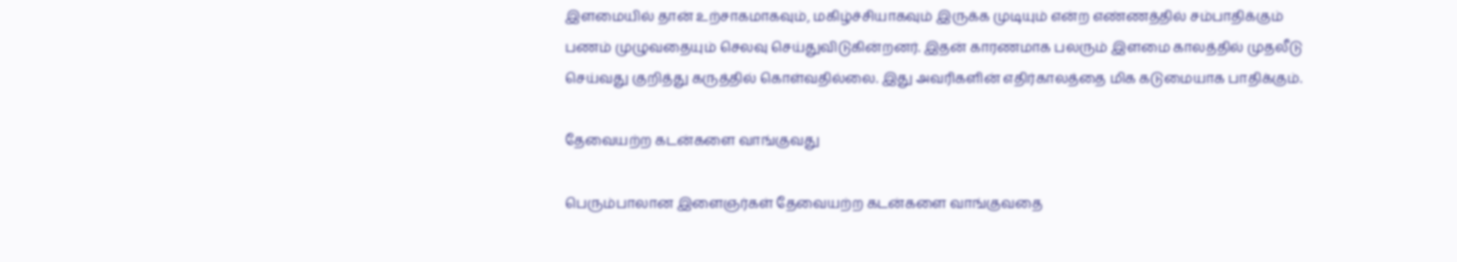இளமையில் தான் உற்சாகமாகவும், மகிழ்ச்சியாகவும் இருக்க முடியும் என்ற எண்ணத்தில் சம்பாதிக்கும் பணம் முழுவதையும் செலவு செய்துவிடுகின்றனர். இதன் காரணமாக பலரும் இளமை காலத்தில் முதலீடு செய்வது குறித்து கருத்தில் கொள்வதில்லை. இது அவரிகளின் எதிர்காலத்தை மிக கடுமையாக பாதிக்கும்.

தேவையற்ற கடன்களை வாங்குவது

பெரும்பாலான இளைஞர்கள் தேவையற்ற கடன்களை வாங்குவதை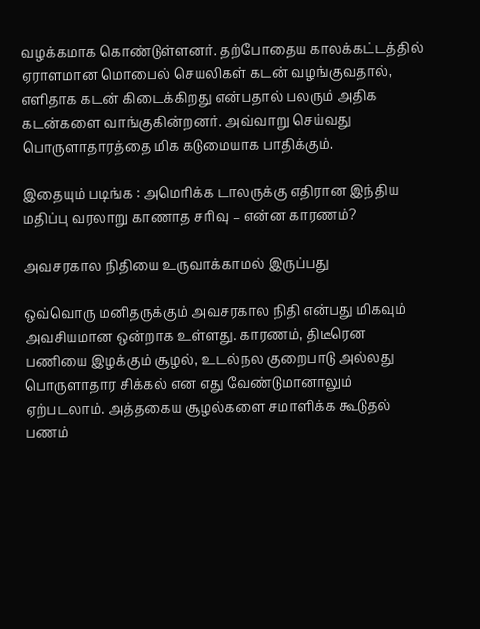வழக்கமாக கொண்டுள்ளனர். தற்போதைய காலக்கட்டத்தில் ஏராளமான மொபைல் செயலிகள் கடன் வழங்குவதால், எளிதாக கடன் கிடைக்கிறது என்பதால் பலரும் அதிக கடன்களை வாங்குகின்றனர். அவ்வாறு செய்வது பொருளாதாரத்தை மிக கடுமையாக பாதிக்கும்.

இதையும் படிங்க : அமெரிக்க டாலருக்கு எதிரான இந்திய மதிப்பு வரலாறு காணாத சரிவு – என்ன காரணம்?

அவசரகால நிதியை உருவாக்காமல் இருப்பது

ஒவ்வொரு மனிதருக்கும் அவசரகால நிதி என்பது மிகவும் அவசியமான ஒன்றாக உள்ளது. காரணம், திடீரென பணியை இழக்கும் சூழல், உடல்நல குறைபாடு அல்லது பொருளாதார சிக்கல் என எது வேண்டுமானாலும் ஏற்படலாம். அத்தகைய சூழல்களை சமாளிக்க கூடுதல் பணம்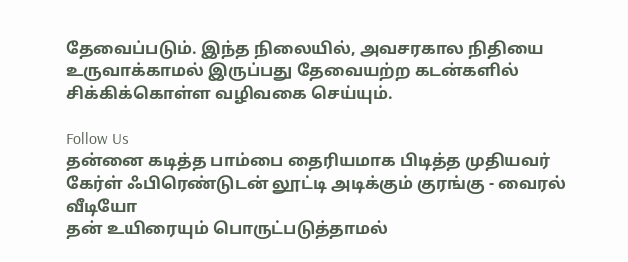தேவைப்படும். இந்த நிலையில், அவசரகால நிதியை உருவாக்காமல் இருப்பது தேவையற்ற கடன்களில் சிக்கிக்கொள்ள வழிவகை செய்யும்.

Follow Us
தன்னை கடித்த பாம்பை தைரியமாக பிடித்த முதியவர்
கேர்ள் ஃபிரெண்டுடன் லூட்டி அடிக்கும் குரங்கு - வைரல் வீடியோ
தன் உயிரையும் பொருட்படுத்தாமல்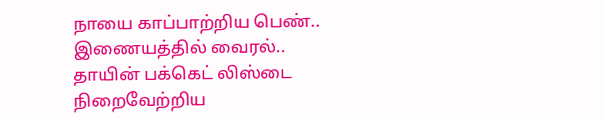நாயை காப்பாற்றிய பெண்.. இணையத்தில் வைரல்..
தாயின் பக்கெட் லிஸ்டை நிறைவேற்றிய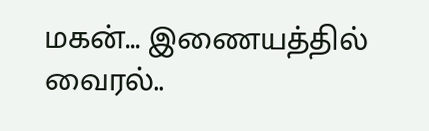மகன்... இணையத்தில் வைரல்..